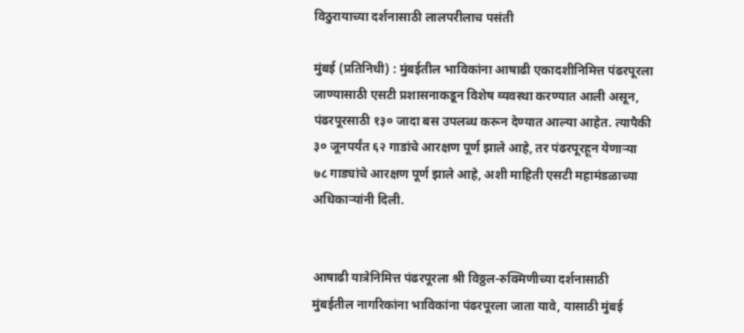विठुरायाच्या दर्शनासाठी लालपरीलाच पसंती

मुंबई (प्रतिनिधी) : मुंबईतील भाविकांना आषाढी एकादशीनिमित्त पंढरपूरला जाण्यासाठी एसटी प्रशासनाकडून विशेष व्यवस्था करण्यात आली असून, पंढरपूरसाठी १३० जादा बस उपलब्ध करून देण्यात आल्या आहेत. त्यापैकी ३० जूनपर्यंत ६२ गाडांचे आरक्षण पूर्ण झाले आहे, तर पंढरपूरहून येणाऱ्या ७८ गाड्यांचे आरक्षण पूर्ण झाले आहे, अशी माहिती एसटी महामंडळाच्या अधिकाऱ्यांनी दिली.


आषाढी यात्रेनिमित्त पंढरपूरला श्री विठ्ठल-रुक्मिणीच्या दर्शनासाठी मुंबईतील नागरिकांना भाविकांना पंढरपूरला जाता यावे, यासाठी मुंबई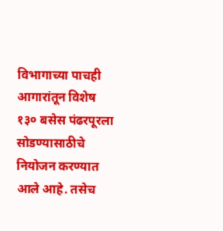विभागाच्या पाचही आगारांतून विशेष १३० बसेस पंढरपूरला सोडण्यासाठीचे नियोजन करण्यात आले आहे. तसेच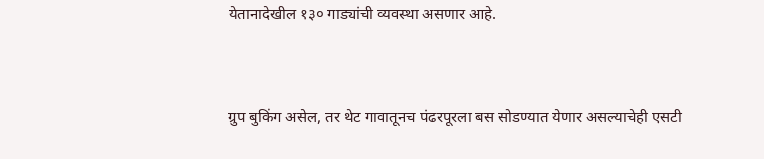येतानादेखील १३० गाड्यांची व्यवस्था असणार आहे.


ग्रुप बुकिंग असेल, तर थेट गावातूनच पंढरपूरला बस सोडण्यात येणार असल्याचेही एसटी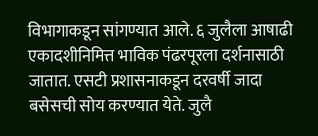विभागाकडून सांगण्यात आले. ६ जुलैला आषाढी एकादशीनिमित्त भाविक पंढरपूरला दर्शनासाठी जातात. एसटी प्रशासनाकडून दरवर्षी जादा बसेसची सोय करण्यात येते. जुलै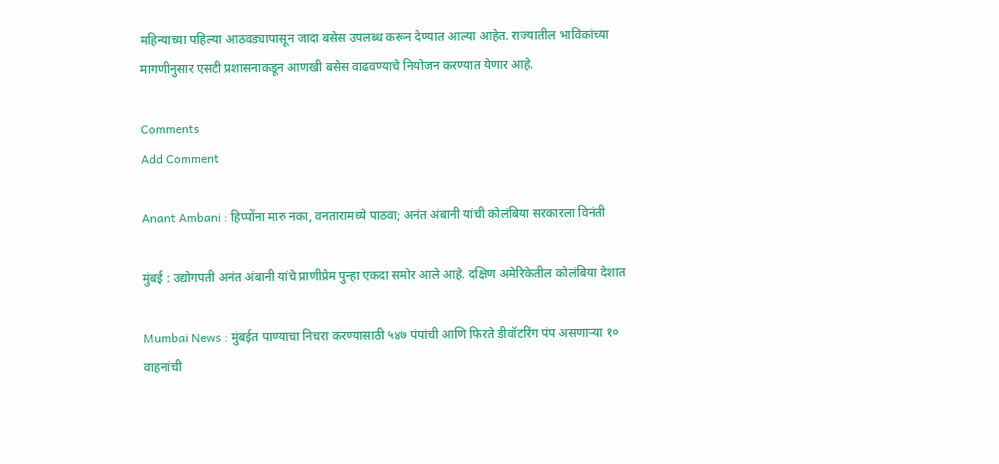महिन्याच्या पहिल्या आठवड्यापासून जादा बसेस उपलब्ध करून देण्यात आल्या आहेत. राज्यातील भाविकांच्या मागणीनुसार एसटी प्रशासनाकडून आणखी बसेस वाढवण्याचे नियोजन करण्यात येणार आहे.

Comments
Add Comment

Anant Ambani : हिप्पोंना मारु नका, वनतारामध्ये पाठवा; अनंत अंबानी यांची कोलंबिया सरकारला विनंती

मुंबई : उद्योगपती अनंत अंबानी यांचे प्राणीप्रेम पुन्हा एकदा समोर आले आहे. दक्षिण अमेरिकेतील कोलंबिया देशात

Mumbai News : मुंबईत पाण्याचा निचरा करण्यासाठी ५४७ पंपांची आणि फिरते डीवॉटरिंग पंप असणाऱ्या १० वाहनांची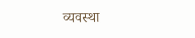व्यवस्था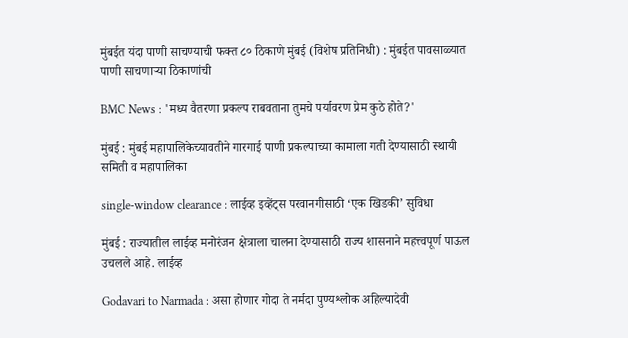मुंबईत यंदा पाणी साचण्याची फक्त ८० ठिकाणे मुंबई (विशेष प्रतिनिधी) : मुंबईत पावसाळ्यात पाणी साचणाऱ्या ठिकाणांची

BMC News : 'मध्य वैतरणा प्रकल्प राबवताना तुमचे पर्यावरण प्रेम कुठे होते?'

मुंबई : मुंबई महापालिकेच्यावतीने गारगाई पाणी प्रकल्पाच्या कामाला गती देण्यासाठी स्थायी समिती व महापालिका

single-window clearance : लाईव्ह इव्हेंट्स परवानगीसाठी ‘एक खिडकी’ सुविधा

मुंबई : राज्यातील लाईव्ह मनोरंजन क्षेत्राला चालना देण्यासाठी राज्य शासनाने महत्त्वपूर्ण पाऊल उचलले आहे. लाईव्ह

Godavari to Narmada : असा होणार गोदा ते नर्मदा पुण्यश्लोक अहिल्यादेवी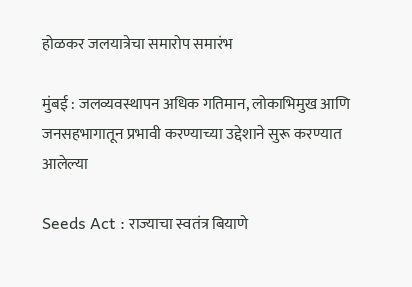होळकर जलयात्रेचा समारोप समारंभ

मुंबई : जलव्यवस्थापन अधिक गतिमान, लोकाभिमुख आणि जनसहभागातून प्रभावी करण्याच्या उद्देशाने सुरू करण्यात आलेल्या

Seeds Act : राज्याचा स्वतंत्र बियाणे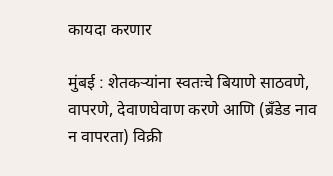कायदा करणार

मुंबई : शेतकऱ्यांना स्वतःचे बियाणे साठवणे, वापरणे, देवाणघेवाण करणे आणि (ब्रँडेड नाव न वापरता) विक्री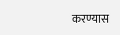करण्यास